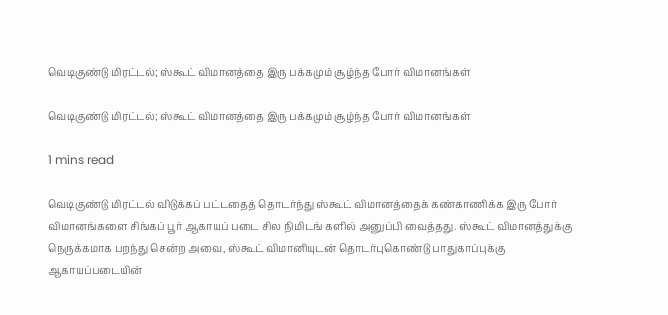வெடிகுண்டு மிரட்டல்; ஸ்கூட் விமானத்தை இரு பக்கமும் சூழ்ந்த போர் விமானங்கள்

வெடிகுண்டு மிரட்டல்; ஸ்கூட் விமானத்தை இரு பக்கமும் சூழ்ந்த போர் விமானங்கள்

1 mins read

வெடிகுண்டு மிரட்டல் விடுக்கப் பட்டதைத் தொடர்ந்து ஸ்கூட் விமானத்தைக் கண்காணிக்க இரு போர் விமானங்களை சிங்கப் பூர் ஆகாயப் படை சில நிமிடங் களில் அனுப்பி வைத்தது. ஸ்கூட் விமானத்துக்கு நெருக்கமாக பறந்து சென்ற அவை, ஸ்கூட் விமானியுடன் தொடர்புகொண்டு பாதுகாப்புக்கு ஆகாயப்படையின்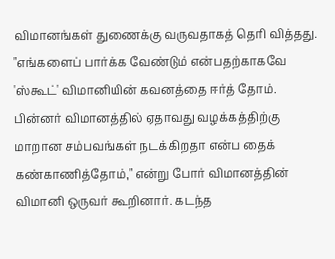விமானங்கள் துணைக்கு வருவதாகத் தெரி வித்தது. "எங்களைப் பார்க்க வேண்டும் என்பதற்காகவே 'ஸ்கூட்' விமானியின் கவனத்தை ஈர்த் தோம். பின்னர் விமானத்தில் ஏதாவது வழக்கத்திற்கு மாறான சம்பவங்கள் நடக்கிறதா என்ப தைக் கண்காணித்தோம்," என்று போர் விமானத்தின் விமானி ஒருவர் கூறினார். கடந்த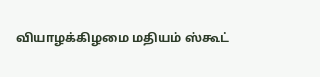வியாழக்கிழமை மதியம் ஸ்கூட்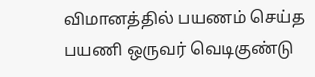விமானத்தில் பயணம் செய்த பயணி ஒருவர் வெடிகுண்டு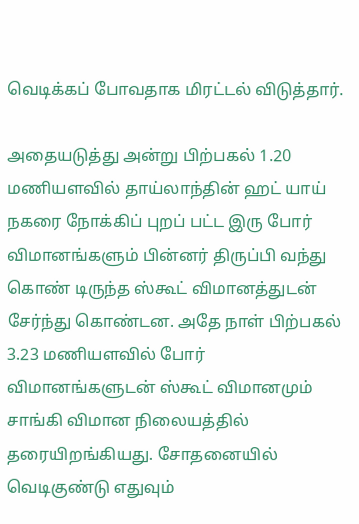வெடிக்கப் போவதாக மிரட்டல் விடுத்தார்.

அதையடுத்து அன்று பிற்பகல் 1.20 மணியளவில் தாய்லாந்தின் ஹட் யாய் நகரை நோக்கிப் புறப் பட்ட இரு போர் விமானங்களும் பின்னர் திருப்பி வந்து கொண் டிருந்த ஸ்கூட் விமானத்துடன் சேர்ந்து கொண்டன. அதே நாள் பிற்பகல் 3.23 மணியளவில் போர் விமானங்களுடன் ஸ்கூட் விமானமும் சாங்கி விமான நிலையத்தில் தரையிறங்கியது. சோதனையில் வெடிகுண்டு எதுவும்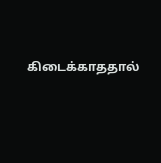கிடைக்காததால்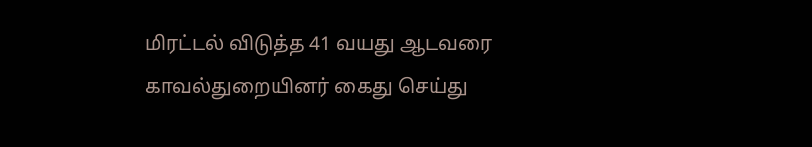மிரட்டல் விடுத்த 41 வயது ஆடவரை காவல்துறையினர் கைது செய்து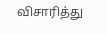விசாரித்து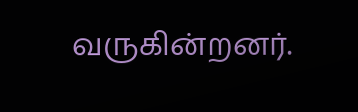வருகின்றனர்.